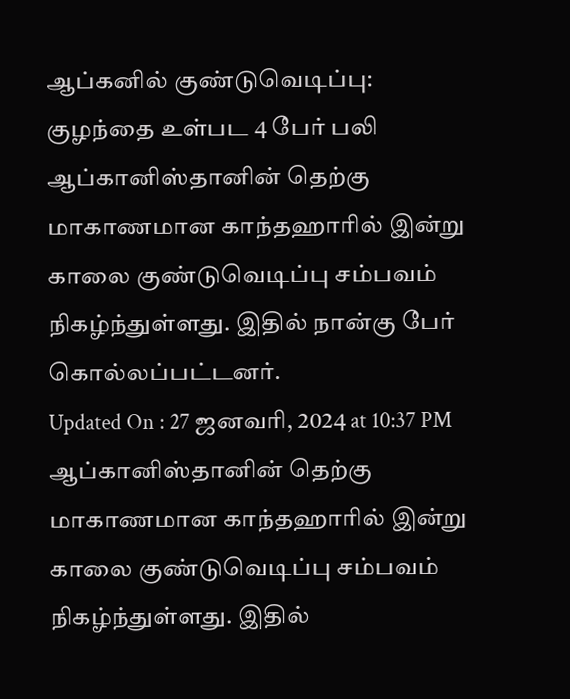ஆப்கனில் குண்டுவெடிப்பு: குழந்தை உள்பட 4 பேர் பலி
ஆப்கானிஸ்தானின் தெற்கு மாகாணமான காந்தஹாரில் இன்று காலை குண்டுவெடிப்பு சம்பவம் நிகழ்ந்துள்ளது. இதில் நான்கு பேர் கொல்லப்பட்டனர்.
Updated On : 27 ஜனவரி, 2024 at 10:37 PM
ஆப்கானிஸ்தானின் தெற்கு மாகாணமான காந்தஹாரில் இன்று காலை குண்டுவெடிப்பு சம்பவம் நிகழ்ந்துள்ளது. இதில்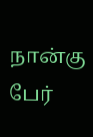நான்கு பேர்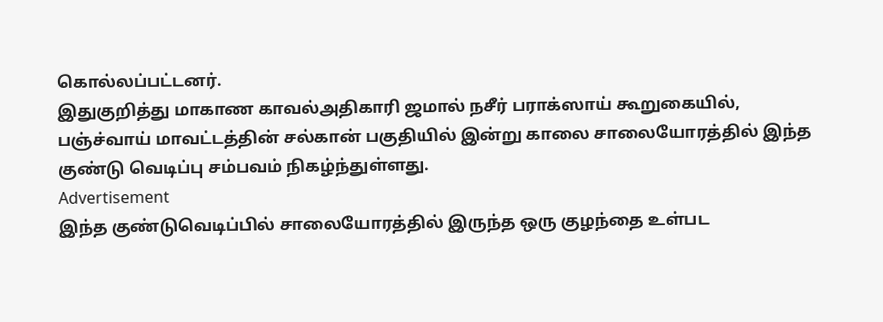கொல்லப்பட்டனர்.
இதுகுறித்து மாகாண காவல்அதிகாரி ஜமால் நசீர் பராக்ஸாய் கூறுகையில்,
பஞ்ச்வாய் மாவட்டத்தின் சல்கான் பகுதியில் இன்று காலை சாலையோரத்தில் இந்த குண்டு வெடிப்பு சம்பவம் நிகழ்ந்துள்ளது.
Advertisement
இந்த குண்டுவெடிப்பில் சாலையோரத்தில் இருந்த ஒரு குழந்தை உள்பட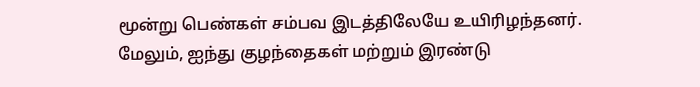மூன்று பெண்கள் சம்பவ இடத்திலேயே உயிரிழந்தனர்.
மேலும், ஐந்து குழந்தைகள் மற்றும் இரண்டு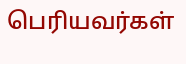பெரியவர்கள்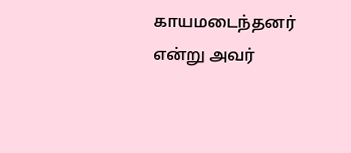காயமடைந்தனர் என்று அவர்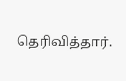தெரிவித்தார்.